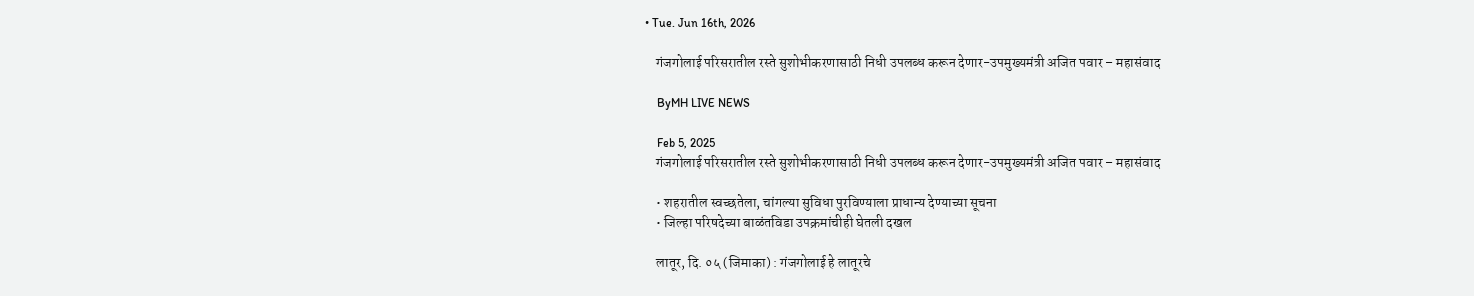• Tue. Jun 16th, 2026

    गंजगोलाई परिसरातील रस्ते सुशोभीकरणासाठी निधी उपलब्ध करून देणार-उपमुख्यमंत्री अजित पवार – महासंवाद

    ByMH LIVE NEWS

    Feb 5, 2025
    गंजगोलाई परिसरातील रस्ते सुशोभीकरणासाठी निधी उपलब्ध करून देणार-उपमुख्यमंत्री अजित पवार – महासंवाद

    • शहरातील स्वच्छतेला, चांगल्या सुविधा पुरविण्याला प्राधान्य देण्याच्या सूचना
    • जिल्हा परिषदेच्या बाळंतविडा उपक्रमांचीही घेतली दखल

    लातूर, दि. ०५ (जिमाका) : गंजगोलाई हे लातूरचे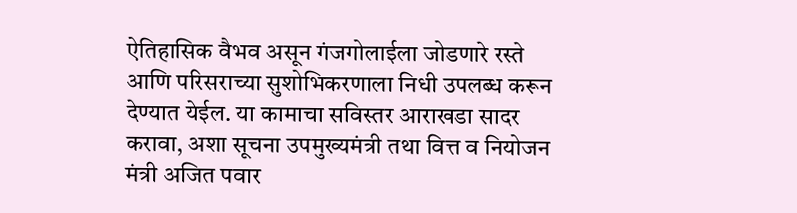ऐतिहासिक वैभव असून गंजगोलाईला जोडणारे रस्ते आणि परिसराच्या सुशोभिकरणाला निधी उपलब्ध करून देण्यात येईल. या कामाचा सविस्तर आराखडा सादर करावा, अशा सूचना उपमुख्यमंत्री तथा वित्त व नियोजन मंत्री अजित पवार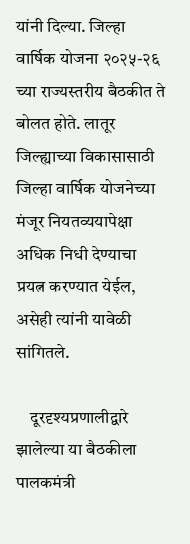यांनी दिल्या. जिल्हा वार्षिक योजना २०२५-२६ च्या राज्यस्तरीय बैठकीत ते बोलत होते. लातूर जिल्ह्याच्या विकासासाठी जिल्हा वार्षिक योजनेच्या मंजूर नियतव्ययापेक्षा अधिक निधी देण्याचा प्रयत्न करण्यात येईल, असेही त्यांनी यावेळी सांगितले.

    दूरदृश्यप्रणालीद्वारे झालेल्या या बैठकीला पालकमंत्री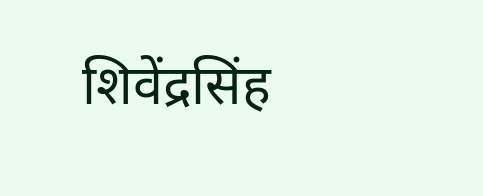शिवेंद्रसिंह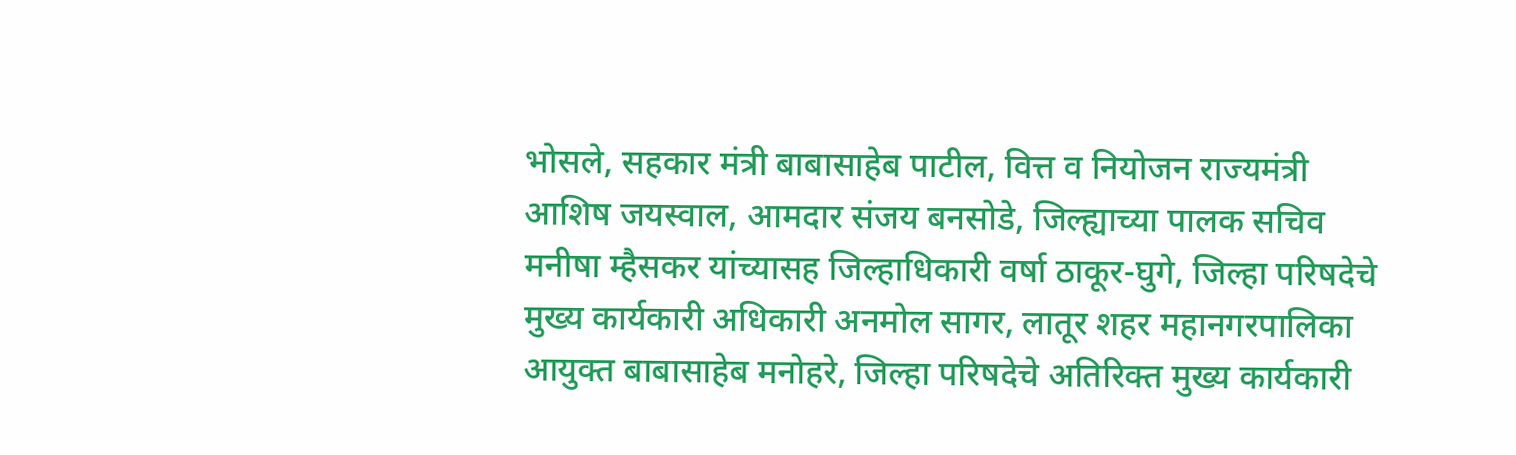भोसले, सहकार मंत्री बाबासाहेब पाटील, वित्त व नियोजन राज्यमंत्री आशिष जयस्वाल, आमदार संजय बनसोडे, जिल्ह्याच्या पालक सचिव मनीषा म्हैसकर यांच्यासह जिल्हाधिकारी वर्षा ठाकूर-घुगे, जिल्हा परिषदेचे मुख्य कार्यकारी अधिकारी अनमोल सागर, लातूर शहर महानगरपालिका आयुक्त बाबासाहेब मनोहरे, जिल्हा परिषदेचे अतिरिक्त मुख्य कार्यकारी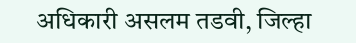अधिकारी असलम तडवी, जिल्हा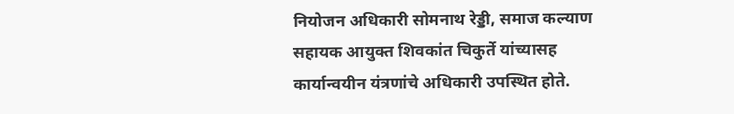नियोजन अधिकारी सोमनाथ रेड्डी, समाज कल्याण सहायक आयुक्त शिवकांत चिकुर्ते यांच्यासह कार्यान्वयीन यंत्रणांचे अधिकारी उपस्थित होते.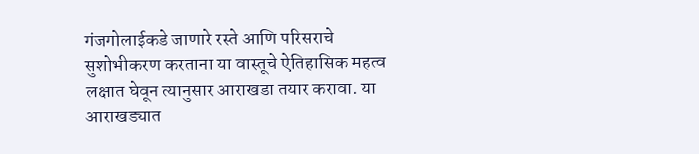गंजगोलाईकडे जाणारे रस्ते आणि परिसराचे सुशोभीकरण करताना या वास्तूचे ऐतिहासिक महत्व लक्षात घेवून त्यानुसार आराखडा तयार करावा. या आराखड्यात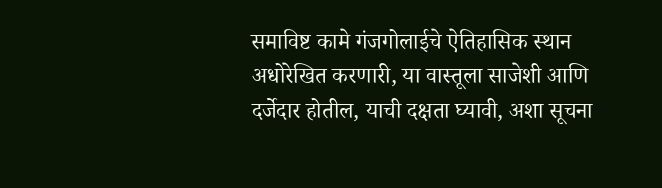समाविष्ट कामे गंजगोलाईचे ऐतिहासिक स्थान अधोरेखित करणारी, या वास्तूला साजेशी आणि दर्जेदार होतील, याची दक्षता घ्यावी, अशा सूचना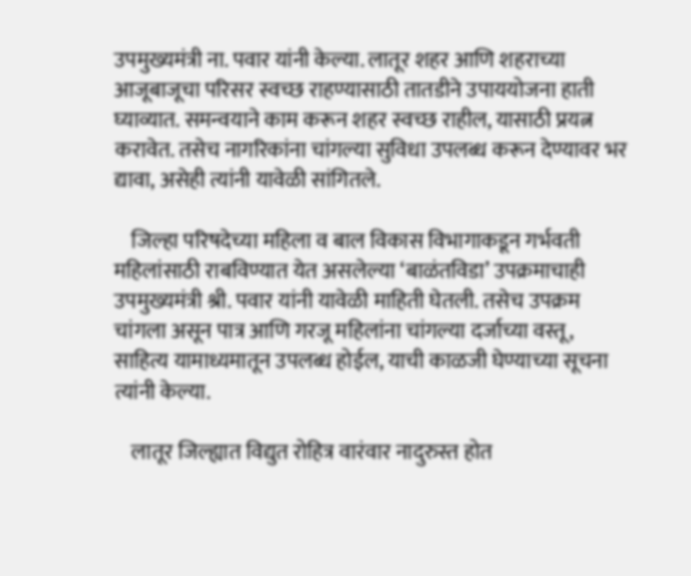उपमुख्यमंत्री ना. पवार यांनी केल्या. लातूर शहर आणि शहराच्या आजूबाजूचा परिसर स्वच्छ राहण्यासाठी तातडीने उपाययोजना हाती घ्याव्यात. समन्वयाने काम करून शहर स्वच्छ राहील, यासाठी प्रयत्न करावेत. तसेच नागरिकांना चांगल्या सुविधा उपलब्ध करून देण्यावर भर द्यावा, असेही त्यांनी यावेळी सांगितले.

    जिल्हा परिषदेच्या महिला व बाल विकास विभागाकडून गर्भवती महिलांसाठी राबविण्यात येत असलेल्या ‘बाळंतविडा’ उपक्रमाचाही उपमुख्यमंत्री श्री. पवार यांनी यावेळी माहिती घेतली. तसेच उपक्रम चांगला असून पात्र आणि गरजू महिलांना चांगल्या दर्जाच्या वस्तू, साहित्य यामाध्यमातून उपलब्ध होईल, याची काळजी घेण्याच्या सूचना त्यांनी केल्या.

    लातूर जिल्ह्यात विद्युत रोहित्र वारंवार नादुरुस्त होत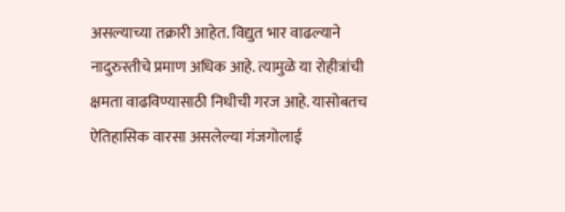असल्याच्या तक्रारी आहेत. विद्युत भार वाढल्याने नादुरुस्तीचे प्रमाण अधिक आहे. त्यामुळे या रोहीत्रांची क्षमता वाढविण्यासाठी निधीची गरज आहे. यासोबतच ऐतिहासिक वारसा असलेल्या गंजगोलाई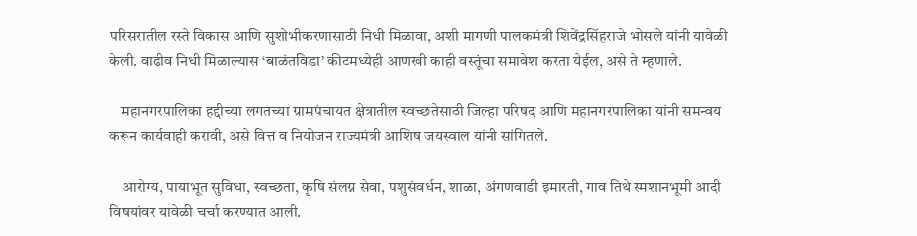परिसरातील रस्ते विकास आणि सुशोभीकरणासाठी निधी मिळावा, अशी मागणी पालकमंत्री शिवेंद्रसिंहराजे भोसले यांनी यावेळी केली. वाढीव निधी मिळाल्यास ‘बाळंतविडा’ कीटमध्येही आणखी काही वस्तूंचा समावेश करता येईल, असे ते म्हणाले.

    महानगरपालिका हद्दीच्या लगतच्या ग्रामपंचायत क्षेत्रातील स्वच्छतेसाठी जिल्हा परिषद आणि महानगरपालिका यांनी समन्वय करून कार्यवाही करावी, असे वित्त व नियोजन राज्यमंत्री आशिष जयस्वाल यांनी सांगितले.

    आरोग्य, पायाभूत सुविधा, स्वच्छता, कृषि संलग्न सेवा, पशुसंवर्धन, शाळा, अंगणवाडी इमारती, गाव तिथे स्मशानभूमी आदी विषयांवर यावेळी चर्चा करण्यात आली.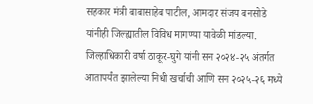सहकार मंत्री बाबासाहेब पाटील, आमदार संजय बनसोडे यांनीही जिल्ह्यातील विविध मागण्या यावेळी मांडल्या. जिल्हाधिकारी वर्षा ठाकूर-घुगे यांनी सन २०२४-२५ अंतर्गत आतापर्यंत झालेल्या निधी खर्चाची आणि सन २०२५-२६ मध्ये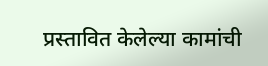प्रस्तावित केलेल्या कामांची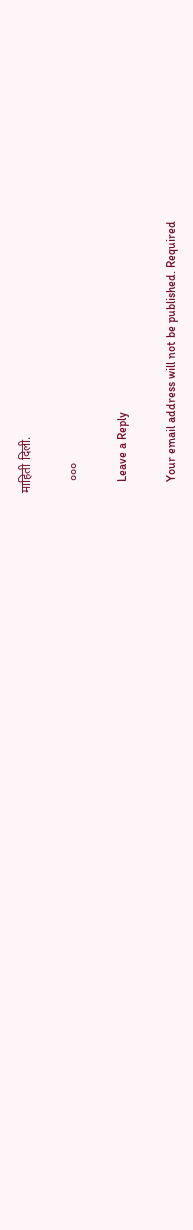माहिती दिली.

    ०००

    Leave a Reply

    Your email address will not be published. Required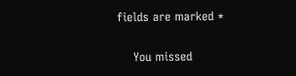fields are marked *

    You missed